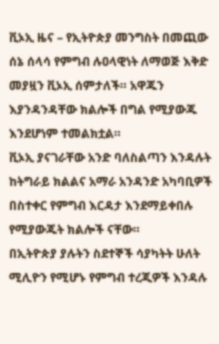ቪኦኢ ዜና – የኢትዮጵያ መንግስት በመጪው ሰኔ ሰላሳ የምግብ ሉዐላዊነት ለማወጅ እቅድ መያዟን ቪኦኢ ሰምታለች። አዋጁን እያንዳንዳቸው ክልሎች በግል የሚያውጁ እንደሆነም ተመልክቷል።
ቪኦኢ ያናገራቸው አንድ ባለስልጣን እንዳሉት ከትግራይ ክልልና አማራ አንዳንድ አካባቢዎች በስተቀር የምግብ እርዳታ እንደማይቀበሉ የሚያውጁት ክልሎች ናቸው።
በኢትዮጵያ ያሉትን ስደተኞች ሳያካትት ሁለት ሚሊዮን የሚሆኑ የምግብ ተረጂዎች እንዳሉ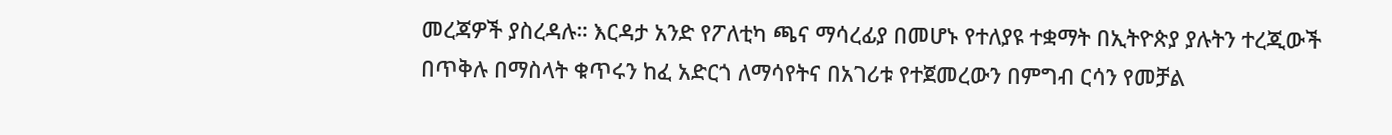መረጃዎች ያስረዳሉ። እርዳታ አንድ የፖለቲካ ጫና ማሳረፊያ በመሆኑ የተለያዩ ተቋማት በኢትዮጵያ ያሉትን ተረጂውች በጥቅሉ በማስላት ቁጥሩን ከፈ አድርጎ ለማሳየትና በአገሪቱ የተጀመረውን በምግብ ርሳን የመቻል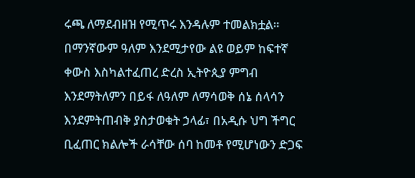ሩጫ ለማደብዘዝ የሚጥሩ እንዳሉም ተመልክቷል።
በማንኛውም ዓለም እንደሚታየው ልዩ ወይም ከፍተኛ ቀውስ እስካልተፈጠረ ድረስ ኢትዮጲያ ምግብ እንደማትለምን በይፋ ለዓለም ለማሳወቅ ሰኔ ሰላሳን እንደምትጠብቅ ያስታወቁት ኃላፊ፣ በአዲሱ ህግ ችግር ቢፈጠር ክልሎች ራሳቸው ሰባ ከመቶ የሚሆነውን ድጋፍ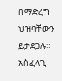በማድረግ ህዝባቸውን ይታደጋሉ። አስፈላጊ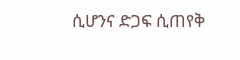ሲሆንና ድጋፍ ሲጠየቅ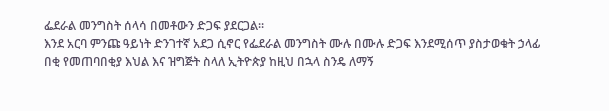ፌደራል መንግስት ሰላሳ በመቶውን ድጋፍ ያደርጋል።
እንደ አርባ ምንጩ ዓይነት ድንገተኛ አደጋ ሲኖር የፌደራል መንግስት ሙሉ በሙሉ ድጋፍ እንደሚሰጥ ያስታወቁት ኃላፊ በቂ የመጠባበቂያ እህል እና ዝግጅት ስላለ ኢትዮጵያ ከዚህ በኋላ ስንዴ ለማኝ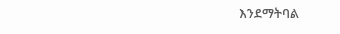እንደማትባል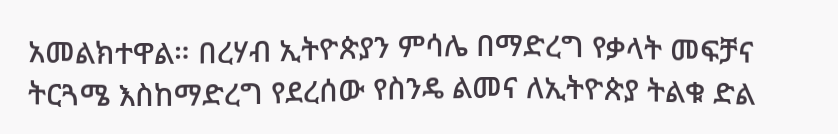አመልክተዋል። በረሃብ ኢትዮጵያን ምሳሌ በማድረግ የቃላት መፍቻና ትርጓሜ እስከማድረግ የደረሰው የስንዴ ልመና ለኢትዮጵያ ትልቁ ድል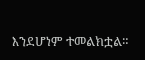እንደሆነም ተመልክቷል።